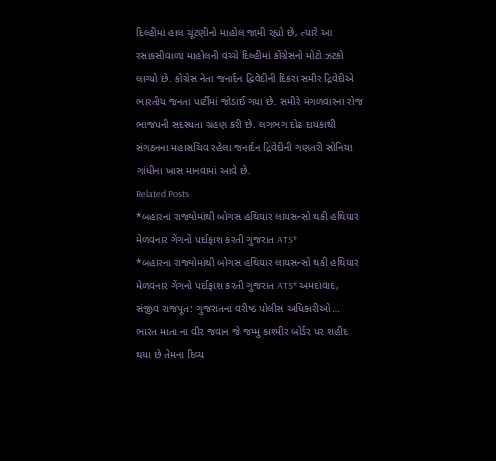દિલ્હીમાં હાલ ચૂંટણીનો માહોલ જામી રહ્યો છે, ત્યારે આ રસાકસીવાળા માહોલની વચ્ચે દિલ્હીમાં કોંગ્રેસનો મોટો ઝટકો લાગ્યો છે. કોંગ્રેસ નેતા જનાર્દન દ્વિવેદીની દિકરા સમીર દ્રિવેદીએ ભારતીય જનતા પાર્ટીમાં જોડાઈ ગયા છે. સમીરે મંગળવારના રોજ ભાજપની સદસ્યતા ગ્રહણ કરી છે. લગભગ દોઢ દાયકાથી સંગઠનના મહાસચિવ રહેલા જનાર્દન દ્રિવેદીની ગણતરી સોનિયા ગાંધીના ખાસ માનવામાં આવે છે.
Related Posts
*બહારના રાજ્યોમાંથી બોગસ હથિયાર લાયસન્સો થકી હથિયાર મેળવનાર ગેંગનો પર્દાફાશ કરતી ગુજરાત ATS*
*બહારના રાજ્યોમાંથી બોગસ હથિયાર લાયસન્સો થકી હથિયાર મેળવનાર ગેંગનો પર્દાફાશ કરતી ગુજરાત ATS* અમદાવાદ, સંજીવ રાજપૂત: ગુજરાતના વરીષ્ઠ પોલીસ અધિકારીઓ…
ભારત માતા ના વીર જવાન જે જમ્મુ કાશ્મીર બોર્ડર પર શહીદ થયા છે તેમના દિવ્ય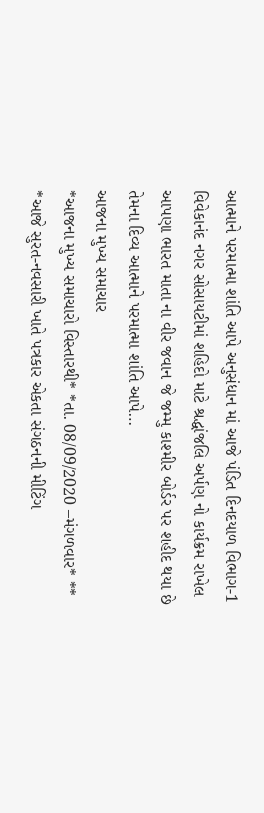આત્માને પરમાત્મા શાંતિ આપે અનુસંધાન માં આજે પંડિત દિનદયાળ વિભાગ-1 વિવેકાનંદ નગર સોસાયટીમાં શહિદો માટે શ્રદ્ધાંજલિ અર્પણ નો કાર્યક્રમ રાખેલ
આપણા ભારત માતા ના વીર જવાન જે જમ્મુ કાશ્મીર બોર્ડર પર શહીદ થયા છે તેમના દિવ્ય આત્માને પરમાત્મા શાંતિ આપે…
આજના મુખ્ય સમાચાર
*આજના મુખ્ય સમાચારો વિસ્તારથી* *તા. 08/09/2020 –મંગળવાર* ** *આજે સુરત-નવસારી ખાતે પત્રકાર એકતા સંગઠનની મીટિંગ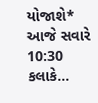યોજાશે* આજે સવારે 10:30 કલાકે…